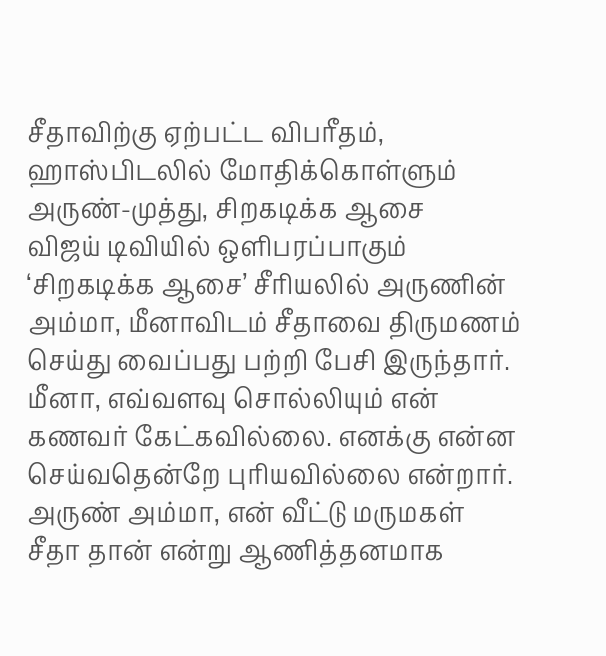சீதாவிற்கு ஏற்பட்ட விபரீதம், ஹாஸ்பிடலில் மோதிக்கொள்ளும் அருண்-முத்து, சிறகடிக்க ஆசை
விஜய் டிவியில் ஒளிபரப்பாகும் ‘சிறகடிக்க ஆசை’ சீரியலில் அருணின் அம்மா, மீனாவிடம் சீதாவை திருமணம் செய்து வைப்பது பற்றி பேசி இருந்தார். மீனா, எவ்வளவு சொல்லியும் என் கணவர் கேட்கவில்லை. எனக்கு என்ன செய்வதென்றே புரியவில்லை என்றார். அருண் அம்மா, என் வீட்டு மருமகள் சீதா தான் என்று ஆணித்தனமாக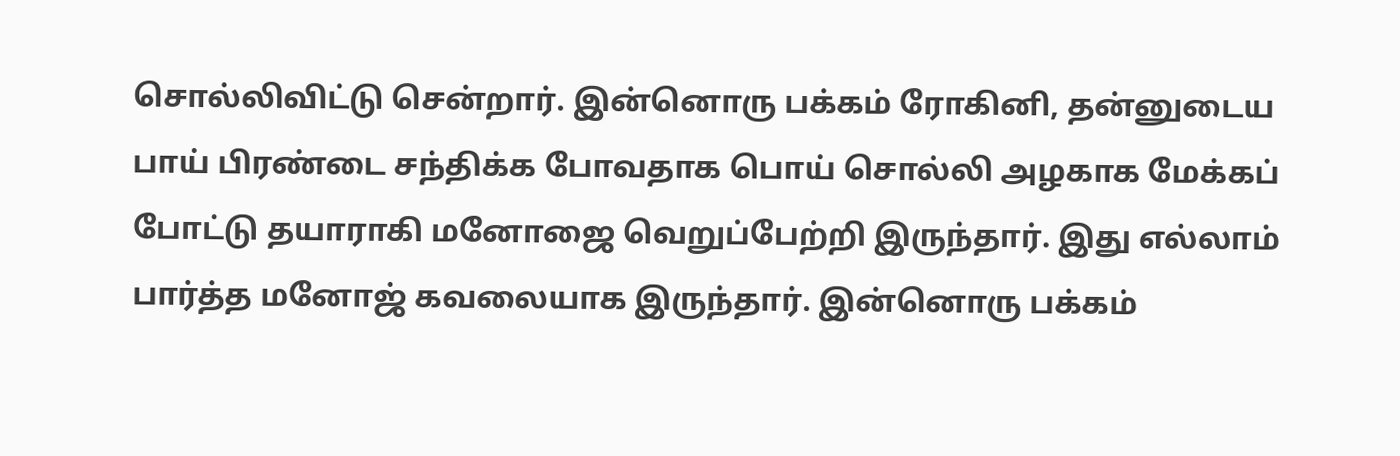சொல்லிவிட்டு சென்றார். இன்னொரு பக்கம் ரோகினி, தன்னுடைய பாய் பிரண்டை சந்திக்க போவதாக பொய் சொல்லி அழகாக மேக்கப் போட்டு தயாராகி மனோஜை வெறுப்பேற்றி இருந்தார். இது எல்லாம் பார்த்த மனோஜ் கவலையாக இருந்தார். இன்னொரு பக்கம்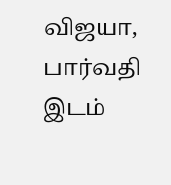விஜயா, பார்வதி இடம்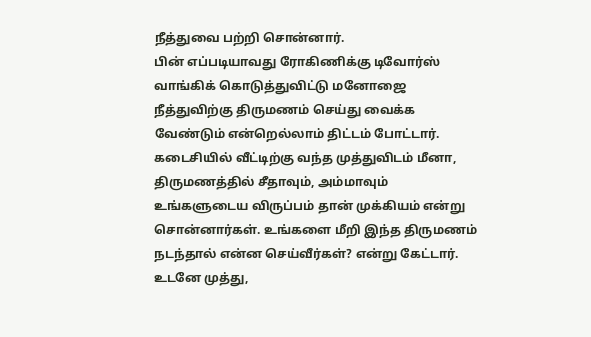நீத்துவை பற்றி சொன்னார்.
பின் எப்படியாவது ரோகிணிக்கு டிவோர்ஸ் வாங்கிக் கொடுத்துவிட்டு மனோஜை நீத்துவிற்கு திருமணம் செய்து வைக்க வேண்டும் என்றெல்லாம் திட்டம் போட்டார். கடைசியில் வீட்டிற்கு வந்த முத்துவிடம் மீனா, திருமணத்தில் சீதாவும், அம்மாவும் உங்களுடைய விருப்பம் தான் முக்கியம் என்று சொன்னார்கள். உங்களை மீறி இந்த திருமணம் நடந்தால் என்ன செய்வீர்கள்? என்று கேட்டார். உடனே முத்து,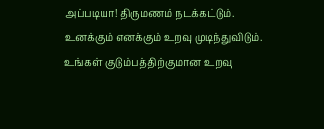அப்படியா! திருமணம் நடக்கட்டும். உனக்கும் எனக்கும் உறவு முடிந்துவிடும். உங்கள் குடும்பத்திற்குமான உறவு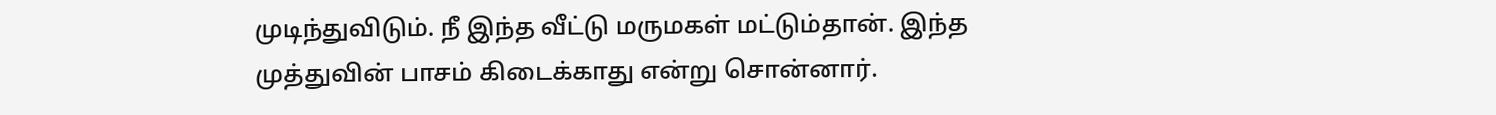முடிந்துவிடும். நீ இந்த வீட்டு மருமகள் மட்டும்தான். இந்த முத்துவின் பாசம் கிடைக்காது என்று சொன்னார்.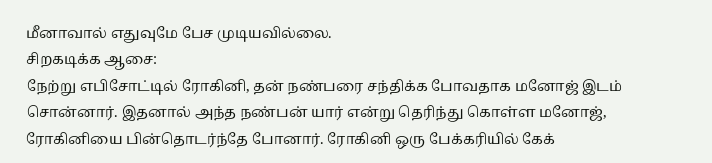மீனாவால் எதுவுமே பேச முடியவில்லை.
சிறகடிக்க ஆசை:
நேற்று எபிசோட்டில் ரோகினி, தன் நண்பரை சந்திக்க போவதாக மனோஜ் இடம் சொன்னார். இதனால் அந்த நண்பன் யார் என்று தெரிந்து கொள்ள மனோஜ், ரோகினியை பின்தொடர்ந்தே போனார். ரோகினி ஒரு பேக்கரியில் கேக்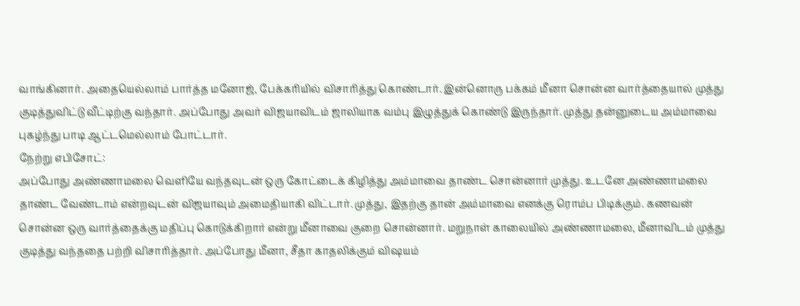வாங்கினார். அதையெல்லாம் பார்த்த மனோஜ், பேக்கரியில் விசாரித்து கொண்டார். இன்னொரு பக்கம் மீனா சொன்ன வார்த்தையால் முத்து குடித்துவிட்டு வீட்டிற்கு வந்தார். அப்போது அவர் விஜயாவிடம் ஜாலியாக வம்பு இழுத்துக் கொண்டு இருந்தார். முத்து தன்னுடைய அம்மாவை புகழ்ந்து பாடி ஆட்டமெல்லாம் போட்டார்.
நேற்று எபிசோட்:
அப்போது அண்ணாமலை வெளியே வந்தவுடன் ஒரு கோட்டைக் கிழித்து அம்மாவை தாண்ட சொன்னார் முத்து. உடனே அண்ணாமலை தாண்ட வேண்டாம் என்றவுடன் விஜயாவும் அமைதியாகி விட்டார். முத்து, இதற்கு தான் அம்மாவை எனக்கு ரொம்ப பிடிக்கும். கணவன் சொன்ன ஒரு வார்த்தைக்கு மதிப்பு கொடுக்கிறார் என்று மீனாவை குறை சொன்னார். மறுநாள் காலையில் அண்ணாமலை, மீனாவிடம் முத்து குடித்து வந்ததை பற்றி விசாரித்தார். அப்போது மீனா, சீதா காதலிக்கும் விஷயம்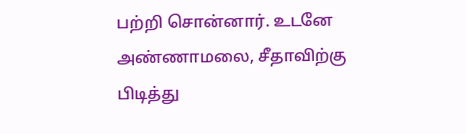பற்றி சொன்னார். உடனே அண்ணாமலை, சீதாவிற்கு பிடித்து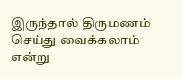இருந்தால் திருமணம் செய்து வைக்கலாம் என்று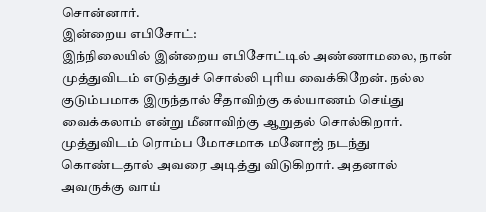சொன்னார்.
இன்றைய எபிசோட்:
இந்நிலையில் இன்றைய எபிசோட்டில் அண்ணாமலை, நான் முத்துவிடம் எடுத்துச் சொல்லி புரிய வைக்கிறேன். நல்ல குடும்பமாக இருந்தால் சீதாவிற்கு கல்யாணம் செய்து வைக்கலாம் என்று மீனாவிற்கு ஆறுதல் சொல்கிறார். முத்துவிடம் ரொம்ப மோசமாக மனோஜ் நடந்து கொண்டதால் அவரை அடித்து விடுகிறார். அதனால் அவருக்கு வாய்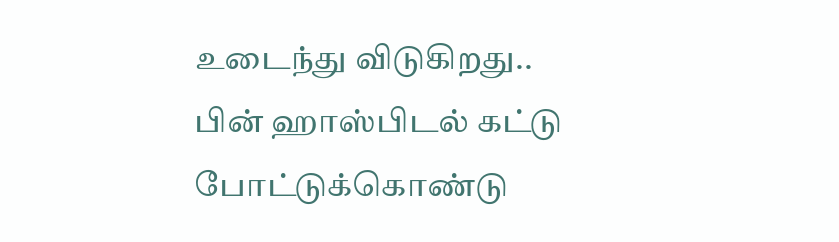உடைந்து விடுகிறது.. பின் ஹாஸ்பிடல் கட்டு போட்டுக்கொண்டு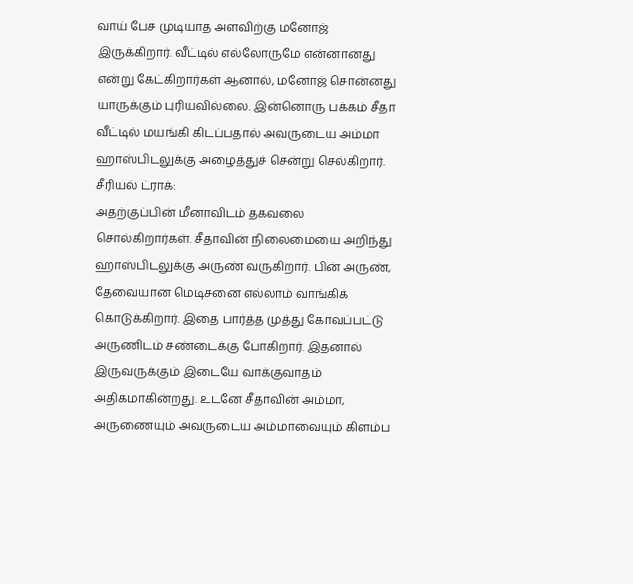வாய் பேச முடியாத அளவிற்கு மனோஜ் இருக்கிறார். வீட்டில் எல்லோருமே என்னானது என்று கேட்கிறார்கள் ஆனால், மனோஜ் சொன்னது யாருக்கும் புரியவில்லை. இன்னொரு பக்கம் சீதா வீட்டில் மயங்கி கிடப்பதால் அவருடைய அம்மா ஹாஸ்பிடலுக்கு அழைத்துச் சென்று செல்கிறார்.
சீரியல் ட்ராக்:
அதற்குப்பின் மீனாவிடம் தகவலை சொல்கிறார்கள். சீதாவின் நிலைமையை அறிந்து ஹாஸ்பிடலுக்கு அருண் வருகிறார். பின் அருண், தேவையான மெடிசனை எல்லாம் வாங்கிக் கொடுக்கிறார். இதை பார்த்த முத்து கோவப்பட்டு அருணிடம் சண்டைக்கு போகிறார். இதனால் இருவருக்கும் இடையே வாக்குவாதம் அதிகமாகின்றது. உடனே சீதாவின் அம்மா, அருணையும் அவருடைய அம்மாவையும் கிளம்ப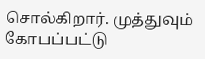சொல்கிறார். முத்துவும் கோபப்பட்டு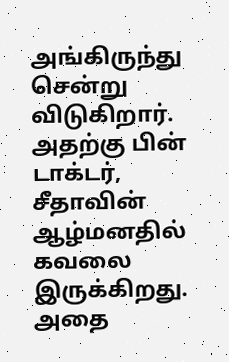அங்கிருந்து சென்று விடுகிறார். அதற்கு பின் டாக்டர், சீதாவின் ஆழ்மனதில் கவலை இருக்கிறது. அதை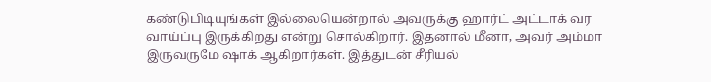கண்டுபிடியுங்கள் இல்லையென்றால் அவருக்கு ஹார்ட் அட்டாக் வர வாய்ப்பு இருக்கிறது என்று சொல்கிறார். இதனால் மீனா, அவர் அம்மா இருவருமே ஷாக் ஆகிறார்கள். இத்துடன் சீரியல்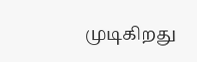முடிகிறது